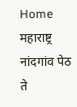Home महाराष्ट्र नांदगांव पेठ ते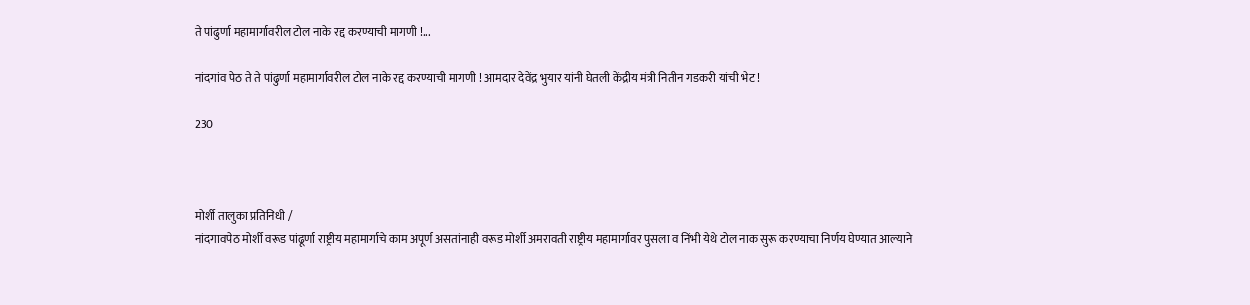ते पांढुर्णा महामार्गावरील टोल नाके रद्द करण्याची मागणी !...

नांदगांव पेठ ते ते पांढुर्णा महामार्गावरील टोल नाके रद्द करण्याची मागणी ! आमदार देवेंद्र भुयार यांनी घेतली केंद्रीय मंत्री नितीन गडकरी यांची भेट !

230



मोर्शी तालुका प्रतिनिधी /
नांदगावपेठ मोर्शी वरूड पांढूर्णा राष्ट्रीय महामार्गाचे काम अपूर्ण असतांनाही वरूड मोर्शी अमरावती राष्ट्रीय महामार्गावर पुसला व निंभी येथे टोल नाक सुरू करण्याचा निर्णय घेण्यात आल्याने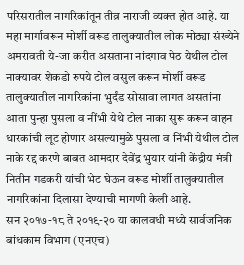परिसरातील नागरिकांतून तीव्र नाराजी व्यक्त होत आहे. या महा मार्गावरून मोर्शी वरूड तालुक्यातील लोक मोठ्या संख्येने अमरावती ये-जा करीत असताना नांदगाव पेठ येथील टोल नाक्यावर शेकडो रुपये टोल वसुल करून मोर्शी वरूड तालुक्यातील नागरिकांना भुर्दंड सोसावा लागत असतांना आता पुन्हा पुसला व नींभी येथे टोल नाका सुरू करून वाहन धारकांची लूट होणार असल्यामुळे पुसला व निंभी येथील टोल नाके रद्द करणे बाबत आमदार देवेंद्र भुयार यांनी केंद्रीय मंत्री नितीन गडकरी यांची भेट घेऊन वरूड मोर्शी तालुक्यातील नागरिकांना दिलासा देण्याची मागणी केली आहे.
सन २०१७-१८ ते २०१९-२० या कालवधी मध्ये सार्वजनिक बांधकाम विभाग (एनएच)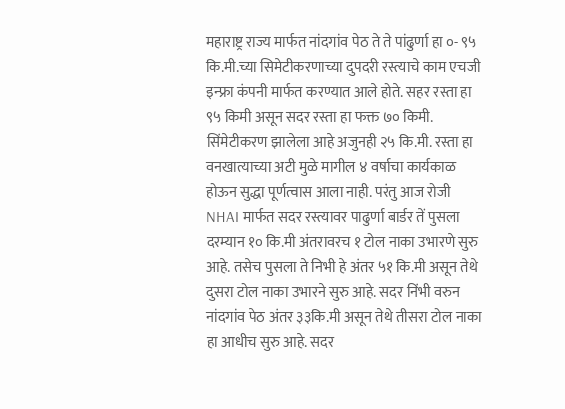महाराष्ट्र राज्य मार्फत नांदगांव पेठ ते ते पांढुर्णा हा ०- ९५ कि.मी.च्या सिमेटीकरणाच्या दुपदरी रस्त्याचे काम एचजी इन्फ्रा कंपनी मार्फत करण्यात आले होते. सहर रस्ता हा ९५ किमी असून सदर रस्ता हा फक्त ७० किमी. सिंमेटीकरण झालेला आहे अजुनही २५ कि.मी. रस्ता हा वनखात्याच्या अटी मुळे मागील ४ वर्षाचा कार्यकाळ होऊन सुद्धा पूर्णत्वास आला नाही. परंतु आज रोजी NHAI मार्फत सदर रस्त्यावर पाढुर्णा बार्डर तें पुसला दरम्यान १० कि.मी अंतरावरच १ टोल नाका उभारणे सुरु आहे. तसेच पुसला ते निभी हे अंतर ५१ कि.मी असून तेथे दुसरा टोल नाका उभारने सुरु आहे. सदर निंभी वरुन नांदगांव पेठ अंतर ३३कि.मी असून तेथे तीसरा टोल नाका हा आधीच सुरु आहे. सदर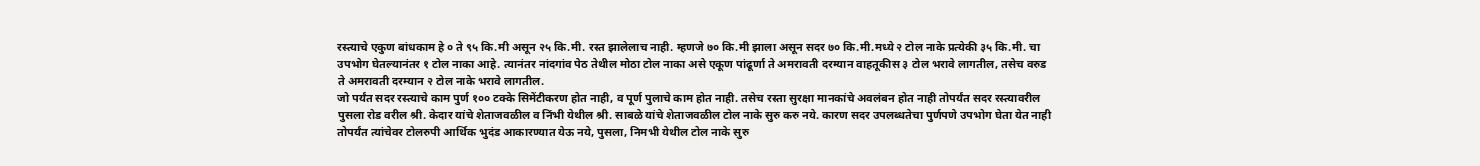रस्त्याचे एकुण बांधकाम हे ० ते ९५ कि.मी असून २५ कि.मी. रस्त झालेलाच नाही. म्हणजे ७० कि.मी झाला असून सदर ७० कि.मी.मध्ये २ टोल नाके प्रत्येकी ३५ कि.मी. चा उपभोग घेतल्यानंतर १ टोल नाका आहे. त्यानंतर नांदगांव पेठ तेथील मोठा टोल नाका असे एकूण पांढूर्णा ते अमरावती दरम्यान वाहतूकीस ३ टोल भरावे लागतील, तसेच वरुड ते अमरावती दरम्यान २ टोल नाके भरावे लागतील.
जो पर्यंत सदर रस्त्याचे काम पुर्ण १०० टक्के सिमेंटीकरण होत नाही, व पूर्ण पुलाचे काम होत नाही. तसेच रस्ता सुरक्षा मानकांचे अवलंबन होत नाही तोपर्यंत सदर रस्त्यावरील पुसला रोड वरील श्री. केदार यांचे शेताजवळील व निंभी येथील श्री. साबळे यांचे शेताजवळील टोल नाके सुरु करु नये. कारण सदर उपलब्धतेचा पुर्णपणे उपभोग घेता येत नाही तोपर्यंत त्यांचेवर टोलरुपी आर्थिक भुदंड आकारण्यात येऊ नये, पुसला, निमभी येथील टोल नाके सुरु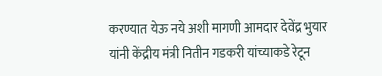करण्यात येऊ नये अशी मागणी आमदार देवेंद्र भुयार यांनी केंद्रीय मंत्री नितीन गडकरी यांच्याकडे रेटून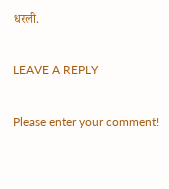धरली.

LEAVE A REPLY

Please enter your comment!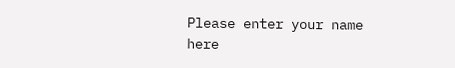Please enter your name here